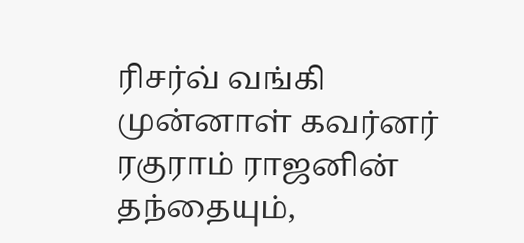ரிசர்வ் வங்கி முன்னாள் கவர்னர் ரகுராம் ராஜனின் தந்தையும்,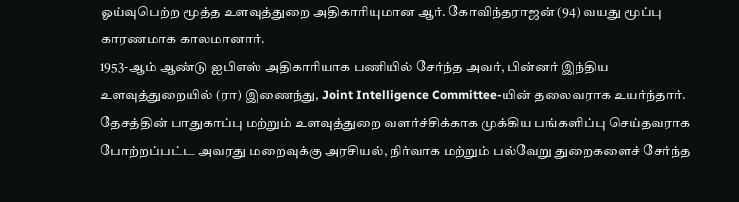ஓய்வுபெற்ற மூத்த உளவுத்துறை அதிகாரியுமான ஆர். கோவிந்தராஜன் (94) வயது மூப்பு காரணமாக காலமானார்.
1953-ஆம் ஆண்டு ஐபிஎஸ் அதிகாரியாக பணியில் சேர்ந்த அவர், பின்னர் இந்திய உளவுத்துறையில் (ரா) இணைந்து, Joint Intelligence Committee-யின் தலைவராக உயர்ந்தார். தேசத்தின் பாதுகாப்பு மற்றும் உளவுத்துறை வளர்ச்சிக்காக முக்கிய பங்களிப்பு செய்தவராக போற்றப்பட்ட அவரது மறைவுக்கு அரசியல், நிர்வாக மற்றும் பல்வேறு துறைகளைச் சேர்ந்த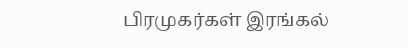பிரமுகர்கள் இரங்கல்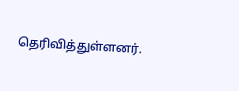தெரிவித்துள்ளனர்.